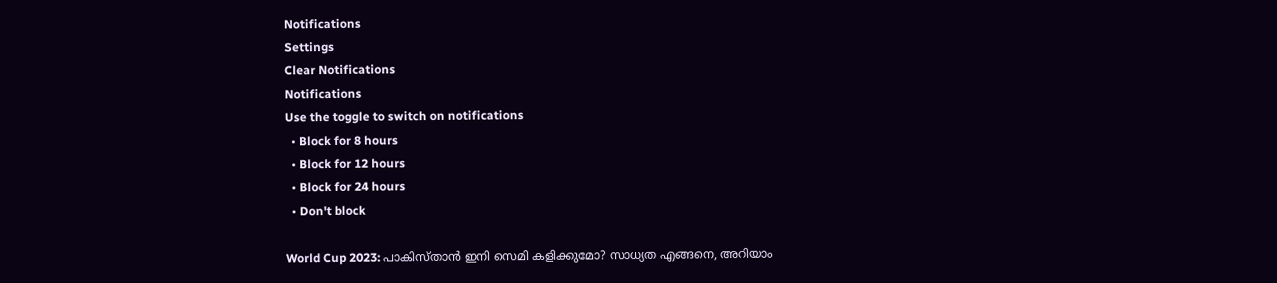Notifications
Settings
Clear Notifications
Notifications
Use the toggle to switch on notifications
  • Block for 8 hours
  • Block for 12 hours
  • Block for 24 hours
  • Don't block

World Cup 2023: പാകിസ്താന്‍ ഇനി സെമി കളിക്കുമോ? സാധ്യത എങ്ങനെ, അറിയാം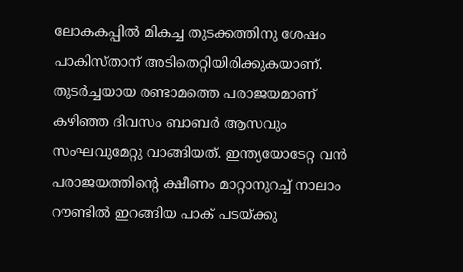ലോകകപ്പില്‍ മികച്ച തുടക്കത്തിനു ശേഷം പാകിസ്താന് അടിതെറ്റിയിരിക്കുകയാണ്. തുടര്‍ച്ചയായ രണ്ടാമത്തെ പരാജയമാണ് കഴിഞ്ഞ ദിവസം ബാബര്‍ ആസവും സംഘവുമേറ്റു വാങ്ങിയത്. ഇന്ത്യയോടേറ്റ വന്‍ പരാജയത്തിന്റെ ക്ഷീണം മാറ്റാനുറച്ച് നാലാം റൗണ്ടില്‍ ഇറങ്ങിയ പാക് പടയ്ക്കു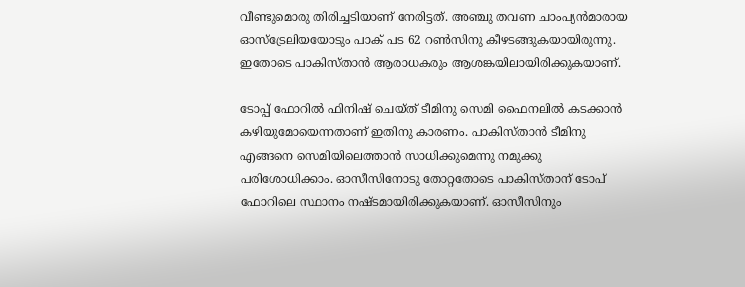വീണ്ടുമൊരു തിരിച്ചടിയാണ് നേരിട്ടത്. അഞ്ചു തവണ ചാംപ്യന്‍മാരായ ഓസ്‌ട്രേലിയയോടും പാക് പട 62 റണ്‍സിനു കീഴടങ്ങുകയായിരുന്നു. ഇതോടെ പാകിസ്താന്‍ ആരാധകരും ആശങ്കയിലായിരിക്കുകയാണ്.

ടോപ്പ് ഫോറില്‍ ഫിനിഷ് ചെയ്ത് ടീമിനു സെമി ഫൈനലില്‍ കടക്കാന്‍ കഴിയുമോയെന്നതാണ് ഇതിനു കാരണം. പാകിസ്താന്‍ ടീമിനു എങ്ങനെ സെമിയിലെത്താന്‍ സാധിക്കുമെന്നു നമുക്കു പരിശോധിക്കാം. ഓസീസിനോടു തോറ്റതോടെ പാകിസ്താന് ടോപ് ഫോറിലെ സ്ഥാനം നഷ്ടമായിരിക്കുകയാണ്. ഓസീസിനും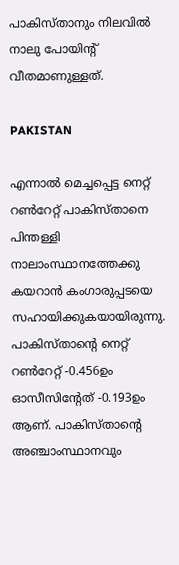പാകിസ്താനും നിലവില്‍ നാലു പോയിന്റ് വീതമാണുള്ളത്.

PAKISTAN

എന്നാല്‍ മെച്ചപ്പെട്ട നെറ്റ് റണ്‍റേറ്റ് പാകിസ്താനെ പിന്തള്ളി നാലാംസ്ഥാനത്തേക്കു കയറാന്‍ കംഗാരുപ്പടയെ സഹായിക്കുകയായിരുന്നു. പാകിസ്താന്റെ നെറ്റ് റണ്‍റേറ്റ് -0.456ഉം ഓസീസിന്റേത് -0.193ഉം ആണ്. പാകിസ്താന്റെ അഞ്ചാംസ്ഥാനവും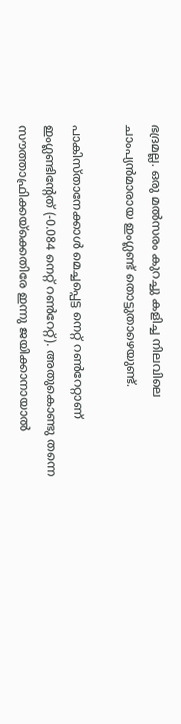ഭദ്രമല്ല. ഒരു മല്‍സരം കുറച്ചു കളിച്ച നിലവിലെ ചാംപ്യന്‍മാരായ ഇംഗ്ലണ്ട് തൊട്ടുതാഴെയുണ്ട്.

പാകിസ്താനേക്കാള്‍ മെച്ചപ്പെട്ട നെറ്റ് റണ്‍റേറ്റാണ് ഇംഗ്ലണ്ടിന്റേത് (-0.084 നെറ്റ് റണ്‍റേറ്റ്). അതുകൊണ്ടു തന്നെ സൗത്താഫ്രിക്കയ്‌ക്കെതിരേ ഇന്നു ജയിക്കാനായാല്‍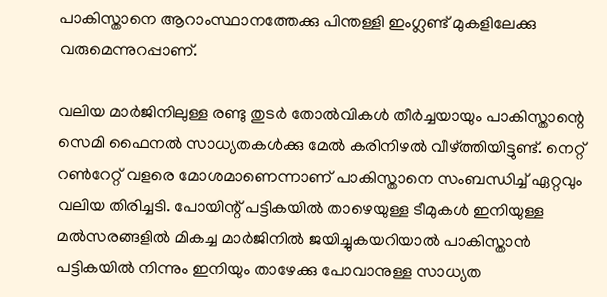പാകിസ്താനെ ആറാംസ്ഥാനത്തേക്കു പിന്തള്ളി ഇംഗ്ലണ്ട് മുകളിലേക്കു വരുമെന്നുറപ്പാണ്.

വലിയ മാര്‍ജിനിലുള്ള രണ്ടു തുടര്‍ തോല്‍വികള്‍ തീര്‍ച്ചയായും പാകിസ്താന്റെ സെമി ഫൈനല്‍ സാധ്യതകള്‍ക്കു മേല്‍ കരിനിഴല്‍ വീഴ്ത്തിയിട്ടുണ്ട്. നെറ്റ് റണ്‍റേറ്റ് വളരെ മോശമാണെന്നാണ് പാകിസ്താനെ സംബന്ധിച്ച് ഏറ്റവും വലിയ തിരിച്ചടി. പോയിന്റ് പട്ടികയില്‍ താഴെയുള്ള ടീമുകള്‍ ഇനിയുള്ള മല്‍സരങ്ങളില്‍ മികച്ച മാര്‍ജിനില്‍ ജയിച്ചുകയറിയാല്‍ പാകിസ്താന്‍ പട്ടികയില്‍ നിന്നും ഇനിയും താഴേക്കു പോവാനുള്ള സാധ്യത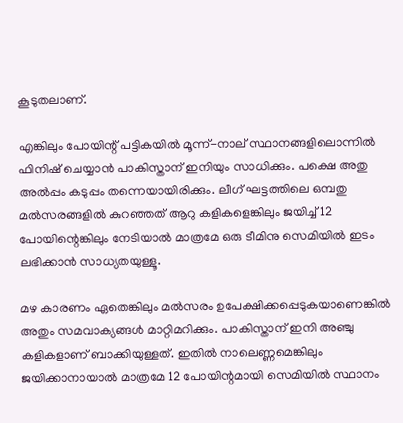കൂടുതലാണ്.

എങ്കിലും പോയിന്റ് പട്ടികയില്‍ മൂന്ന്-നാല് സ്ഥാനങ്ങളിലൊന്നില്‍ ഫിനിഷ് ചെയ്യാന്‍ പാകിസ്താന് ഇനിയും സാധിക്കും. പക്ഷെ അതു അല്‍പ്പം കടുപ്പം തന്നെയായിരിക്കും. ലീഗ് ഘട്ടത്തിലെ ഒമ്പതു മല്‍സരങ്ങളില്‍ കുറഞ്ഞത് ആറു കളികളെങ്കിലും ജയിച്ച് 12 പോയിന്റെങ്കിലും നേടിയാല്‍ മാത്രമേ ഒരു ടീമിനു സെമിയില്‍ ഇടം ലഭിക്കാന്‍ സാധ്യതയുള്ളൂ.

മഴ കാരണം ഏതെങ്കിലും മല്‍സരം ഉപേക്ഷിക്കപ്പെടുകയാണെങ്കില്‍ അതും സമവാക്യങ്ങള്‍ മാറ്റിമറിക്കും. പാകിസ്താന് ഇനി അഞ്ചു കളികളാണ് ബാക്കിയുള്ളത്. ഇതില്‍ നാലെണ്ണമെങ്കിലും ജയിക്കാനായാല്‍ മാത്രമേ 12 പോയിന്റമായി സെമിയില്‍ സ്ഥാനം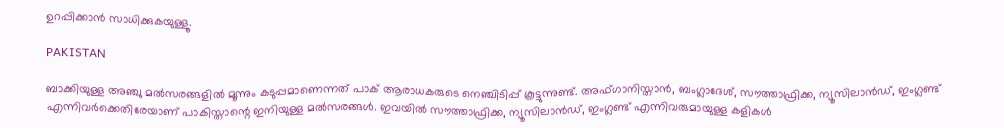ഉറപ്പിക്കാന്‍ സാധിക്കുകയുള്ളൂ.

PAKISTAN

ബാക്കിയുള്ള അഞ്ചു മല്‍സരങ്ങളില്‍ മൂന്നും കടുപ്പമാണെന്നത് പാക് ആരാധകരുടെ നെഞ്ചിടിപ്പ് കൂട്ടുന്നുണ്ട്. അഫ്ഗാനിസ്താന്‍, ബംഗ്ലാദേശ്, സൗത്താഫ്രിക്ക, ന്യൂസിലാന്‍ഡ്, ഇംഗ്ലണ്ട് എന്നിവര്‍ക്കെതിരേയാണ് പാകിസ്താന്റെ ഇനിയുള്ള മല്‍സരങ്ങള്‍. ഇവയില്‍ സൗത്താഫ്രിക്ക, ന്യൂസിലാന്‍ഡ്, ഇംഗ്ലണ്ട് എന്നിവരുമായുള്ള കളികള്‍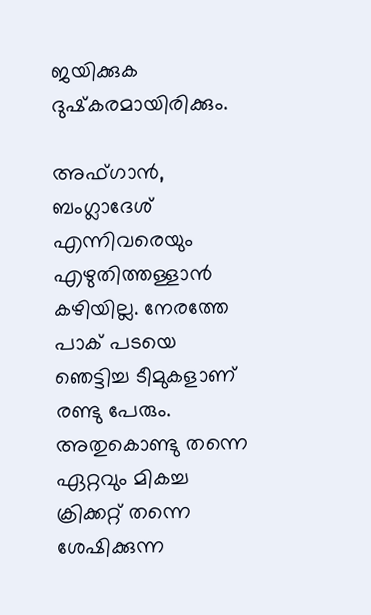ജയിക്കുക ദുഷ്‌കരമായിരിക്കും.

അഫ്ഗാന്‍, ബംഗ്ലാദേശ് എന്നിവരെയും എഴുതിത്തള്ളാന്‍ കഴിയില്ല. നേരത്തേ പാക് പടയെ ഞെട്ടിച്ച ടീമുകളാണ് രണ്ടു പേരും. അതുകൊണ്ടു തന്നെ ഏറ്റവും മികച്ച ക്രിക്കറ്റ് തന്നെ ശേഷിക്കുന്ന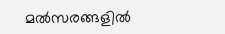മല്‍സരങ്ങളില്‍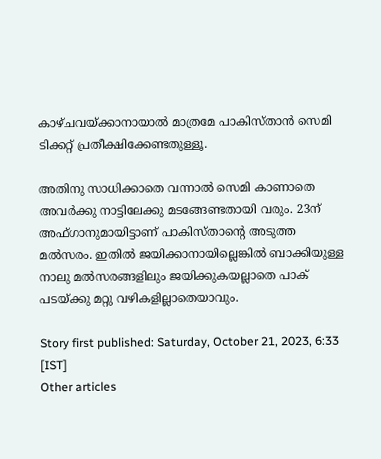കാഴ്ചവയ്ക്കാനായാല്‍ മാത്രമേ പാകിസ്താന്‍ സെമി ടിക്കറ്റ് പ്രതീക്ഷിക്കേണ്ടതുള്ളൂ.

അതിനു സാധിക്കാതെ വന്നാല്‍ സെമി കാണാതെ അവര്‍ക്കു നാട്ടിലേക്കു മടങ്ങേണ്ടതായി വരും. 23ന് അഫ്ഗാനുമായിട്ടാണ് പാകിസ്താന്റെ അടുത്ത മല്‍സരം. ഇതില്‍ ജയിക്കാനായില്ലെങ്കില്‍ ബാക്കിയുള്ള നാലു മല്‍സരങ്ങളിലും ജയിക്കുകയല്ലാതെ പാക് പടയ്ക്കു മറ്റു വഴികളില്ലാതെയാവും.

Story first published: Saturday, October 21, 2023, 6:33 [IST]
Other articles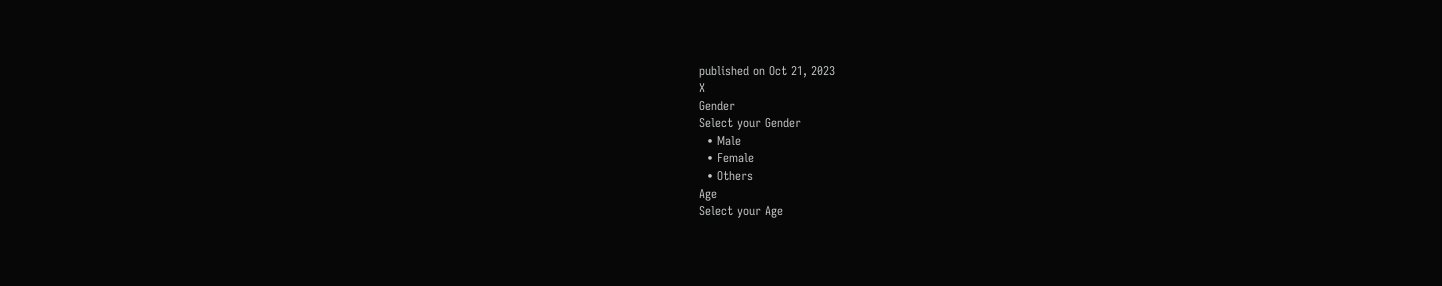published on Oct 21, 2023
X
Gender
Select your Gender
  • Male
  • Female
  • Others
Age
Select your Age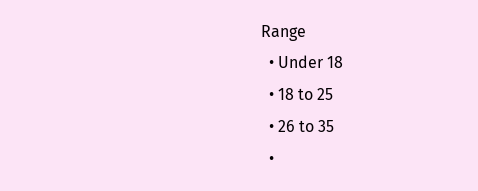Range
  • Under 18
  • 18 to 25
  • 26 to 35
  •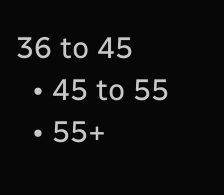36 to 45
  • 45 to 55
  • 55+